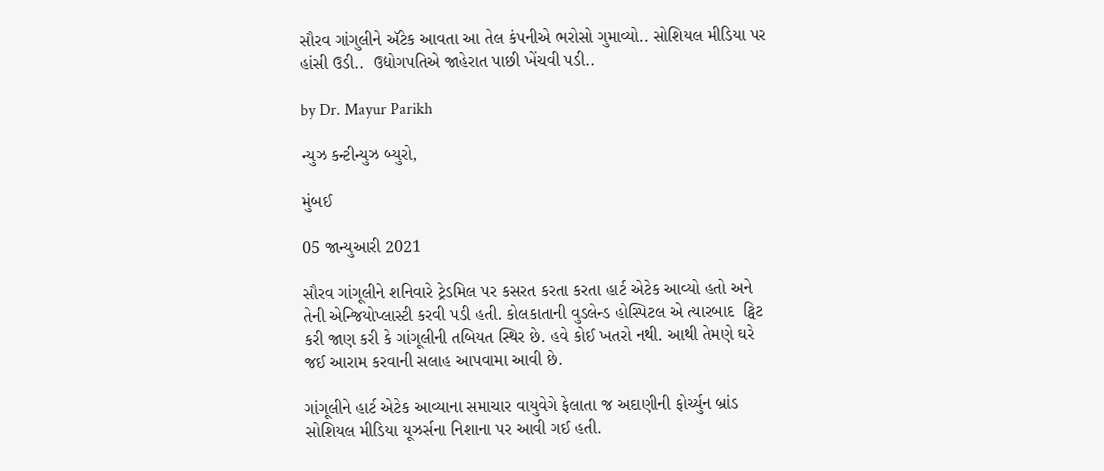સૌરવ ગાંગુલીને ઍટેક આવતા આ તેલ કંપનીએ ભરોસો ગુમાવ્યો.. સોશિયલ મીડિયા પર હાંસી ઉડી..  ઉદ્યોગપતિએ જાહેરાત પાછી ખેંચવી પડી..

by Dr. Mayur Parikh

ન્યુઝ કન્ટીન્યુઝ બ્યુરો,

મુંબઈ

05 જાન્યુઆરી 2021

સૌરવ ગાંગૂલીને શનિવારે ટ્રેડમિલ પર કસરત કરતા કરતા હાર્ટ એટેક આવ્યો હતો અને તેની એન્જિયોપ્લાસ્ટી કરવી પડી હતી. કોલકાતાની વુડલેન્ડ હોસ્પિટલ એ ત્યારબાદ  ટ્વિટ કરી જાણ કરી કે ગાંગૂલીની તબિયત સ્થિર છે. હવે કોઈ ખતરો નથી. આથી તેમણે ઘરે જઈ આરામ કરવાની સલાહ આપવામા આવી છે.

ગાંગૂલીને હાર્ટ એટેક આવ્યાના સમાચાર વાયુવેગે ફેલાતા જ અદાણીની ફોર્ચ્યુન બ્રાંડ સોશિયલ મીડિયા યૂઝર્સના નિશાના પર આવી ગઈ હતી.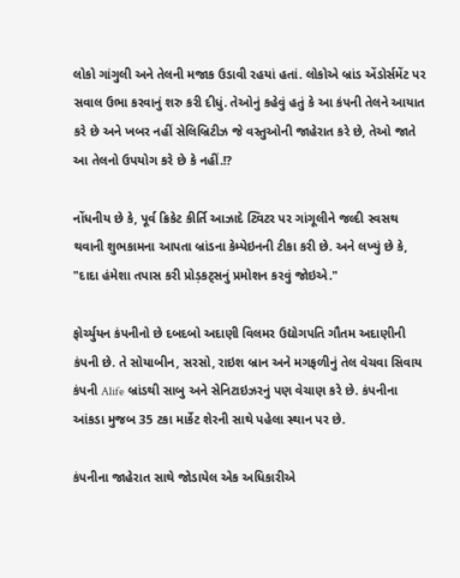લોકો ગાંગુલી અને તેલની મજાક ઉડાવી રહયાં હતાં. લોકોએ બ્રાંડ એંડોર્સમેંટ પર સવાલ ઉભા કરવાનું શરુ કરી દીધું. તેઓનું કહેવું હતું કે આ કંપની તેલને આયાત કરે છે અને ખબર નહીં સેલિબ્રિટીઝ જે વસ્તુઓની જાહેરાત કરે છે, તેઓ જાતે આ તેલનો ઉપયોગ કરે છે કે નહીં.!?

નોંધનીય છે કે, પૂર્વ ક્રિકેટ કીર્તિ આઝાદે ટ્વિટર પર ગાંગૂલીને જલ્દી સ્વસથ થવાની શુભકામના આપતા બ્રાંડના કેમ્પેઇનની ટીકા કરી છે. અને લખ્યું છે કે, "દાદા હંમેશા તપાસ કરી પ્રોડ઼કટ્સનું પ્રમોશન કરવું જોઇએ."

ફોર્ચ્યુયન કંપનીનો છે દબદબો અદાણી વિલમર ઉદ્યોગપતિ ગૌતમ અદાણીની કંપની છે. તે સોયાબીન, સરસો, રાઇશ બ્રાન અને મગફળીનું તેલ વેચવા સિવાય કંપની Alife બ્રાંડથી સાબુ અને સેનિટાઇઝરનું પણ વેચાણ કરે છે. કંપનીના આંકડા મુજબ 35 ટકા માર્કેટ શેરની સાથે પહેલા સ્થાન પર છે.

કંપનીના જાહેરાત સાથે જોડાયેલ એક અધિકારીએ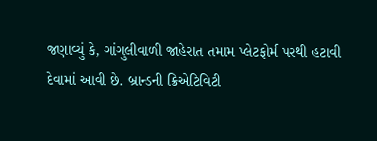જણાવ્યું કે, ગાંગુલીવાળી જાહેરાત તમામ પ્લેટફોર્મ પરથી હટાવી દેવામાં આવી છે. બ્રાન્ડની ક્રિએટિવિટી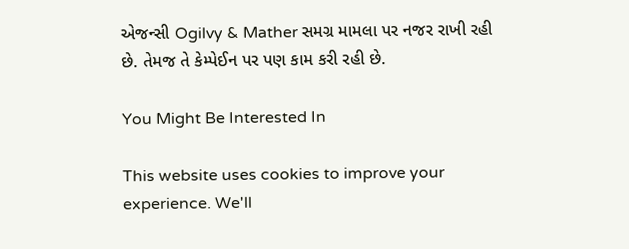એજન્સી Ogilvy & Mather સમગ્ર મામલા પર નજર રાખી રહી છે. તેમજ તે કેમ્પેઈન પર પણ કામ કરી રહી છે.

You Might Be Interested In

This website uses cookies to improve your experience. We'll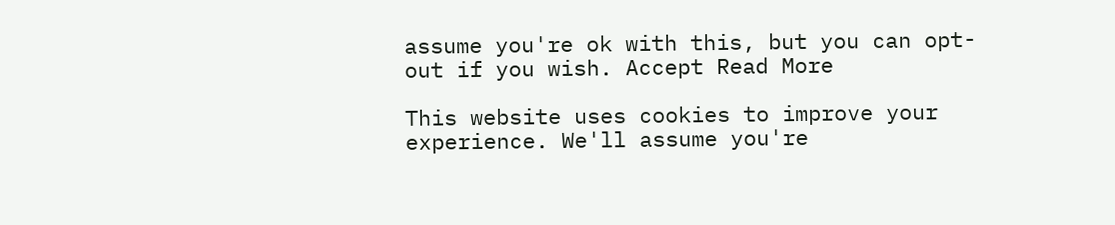assume you're ok with this, but you can opt-out if you wish. Accept Read More

This website uses cookies to improve your experience. We'll assume you're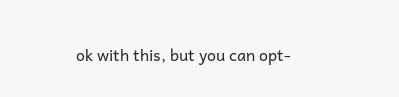ok with this, but you can opt-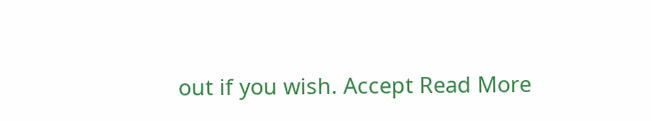out if you wish. Accept Read More